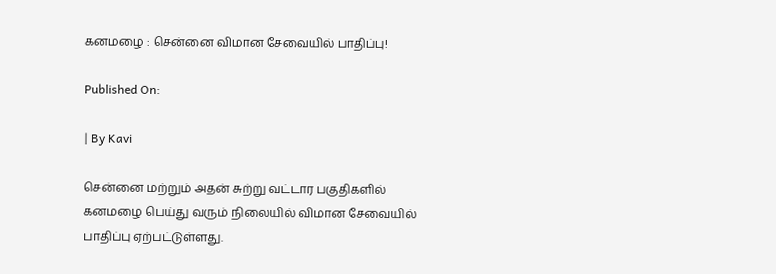கனமழை : சென்னை விமான சேவையில் பாதிப்பு!

Published On:

| By Kavi

சென்னை மற்றும் அதன் சுற்று வட்டார பகுதிகளில் கனமழை பெய்து வரும் நிலையில் விமான சேவையில் பாதிப்பு ஏற்பட்டுள்ளது.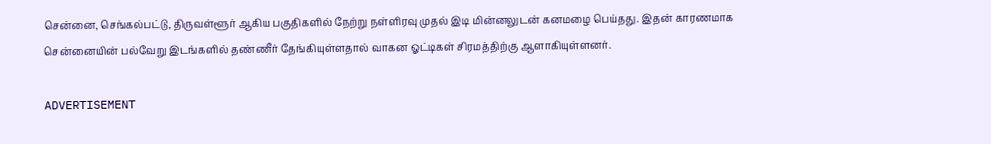சென்னை, செங்கல்பட்டு, திருவள்ளூர் ஆகிய பகுதிகளில் நேற்று நள்ளிரவு முதல் இடி மின்னலுடன் கனமழை பெய்தது. இதன் காரணமாக சென்னையின் பல்வேறு இடங்களில் தண்ணீர் தேங்கியுள்ளதால் வாகன ஓட்டிகள் சிரமத்திற்கு ஆளாகியுள்ளனர்.

ADVERTISEMENT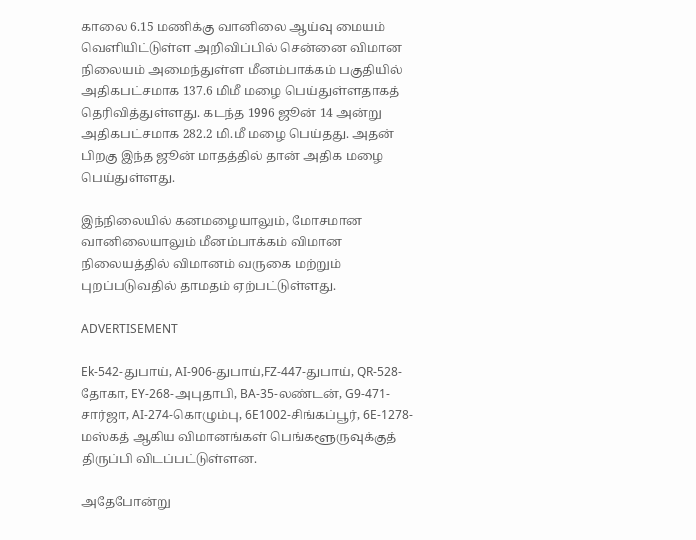காலை 6.15 மணிக்கு வானிலை ஆய்வு மையம் வெளியிட்டுள்ள அறிவிப்பில் சென்னை விமான நிலையம் அமைந்துள்ள மீனம்பாக்கம் பகுதியில் அதிகபட்சமாக 137.6 மிமீ மழை பெய்துள்ளதாகத் தெரிவித்துள்ளது. கடந்த 1996 ஜூன் 14 அன்று அதிகபட்சமாக 282.2 மி.மீ மழை பெய்தது. அதன் பிறகு இந்த ஜூன் மாதத்தில் தான் அதிக மழை பெய்துள்ளது.

இந்நிலையில் கனமழையாலும், மோசமான வானிலையாலும் மீனம்பாக்கம் விமான நிலையத்தில் விமானம் வருகை மற்றும் புறப்படுவதில் தாமதம் ஏற்பட்டுள்ளது.

ADVERTISEMENT

Ek-542-துபாய், AI-906-துபாய்,FZ-447-துபாய், QR-528-தோகா, EY-268-அபுதாபி, BA-35-லண்டன், G9-471-சார்ஜா, AI-274-கொழும்பு, 6E1002-சிங்கப்பூர், 6E-1278-மஸ்கத் ஆகிய விமானங்கள் பெங்களூருவுக்குத் திருப்பி விடப்பட்டுள்ளன.

அதேபோன்று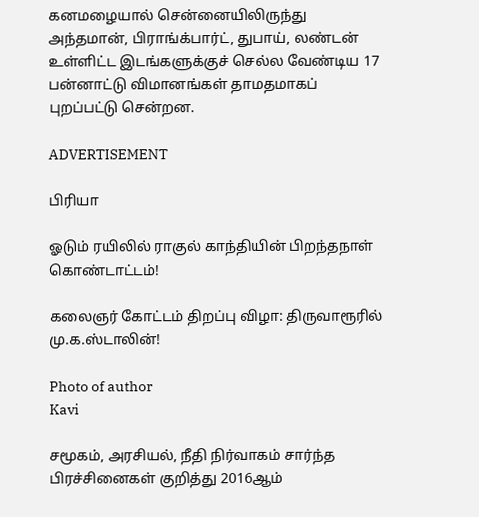கனமழையால் சென்னையிலிருந்து அந்தமான், பிராங்க்பார்ட், துபாய், லண்டன் உள்ளிட்ட இடங்களுக்குச் செல்ல வேண்டிய 17 பன்னாட்டு விமானங்கள் தாமதமாகப் புறப்பட்டு சென்றன.

ADVERTISEMENT

பிரியா

ஓடும் ரயிலில் ராகுல் காந்தியின் பிறந்தநாள் கொண்டாட்டம்!

கலைஞர் கோட்டம் திறப்பு விழா: திருவாரூரில் மு.க.ஸ்டாலின்!

Photo of author
Kavi

சமூகம், அரசியல், நீதி நிர்வாகம் சார்ந்த பிரச்சினைகள் குறித்து 2016ஆம்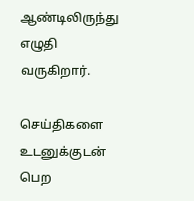ஆண்டிலிருந்து எழுதி வருகிறார்.

செய்திகளை உடனுக்குடன் பெற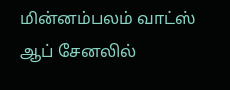மின்னம்பலம் வாட்ஸ் ஆப் சேனலில்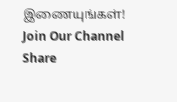இணையுங்கள்!
Join Our Channel
Share